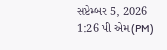સપ્ટેમ્બર 5, 2026 1:26 પી એમ(PM)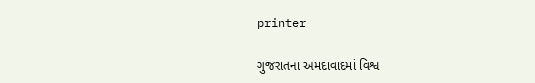printer

ગુજરાતના અમદાવાદમાં વિશ્વ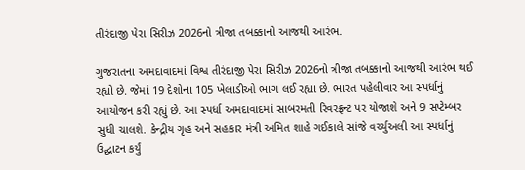તીરંદાજી પેરા સિરીઝ 2026નો ત્રીજા તબક્કાનો આજથી આરંભ.

ગુજરાતના અમદાવાદમાં વિશ્વ તીરંદાજી પેરા સિરીઝ 2026નો ત્રીજા તબક્કાનો આજથી આરંભ થઈ રહ્યો છે. જેમાં 19 દેશોના 105 ખેલાડીઓ ભાગ લઈ રહ્યા છે. ભારત પહેલીવાર આ સ્પર્ધાનું આયોજન કરી રહ્યું છે. આ સ્પર્ધા અમદાવાદમાં સાબરમતી રિવરફ્રન્ટ પર યોજાશે અને 9 સપ્ટેમ્બર સુધી ચાલશે. કેન્દ્રીય ગૃહ અને સહકાર મંત્રી અમિત શાહે ગઈકાલે સાંજે વર્ચ્યુઅલી આ સ્પર્ધાનું ઉદ્ઘાટન કર્યું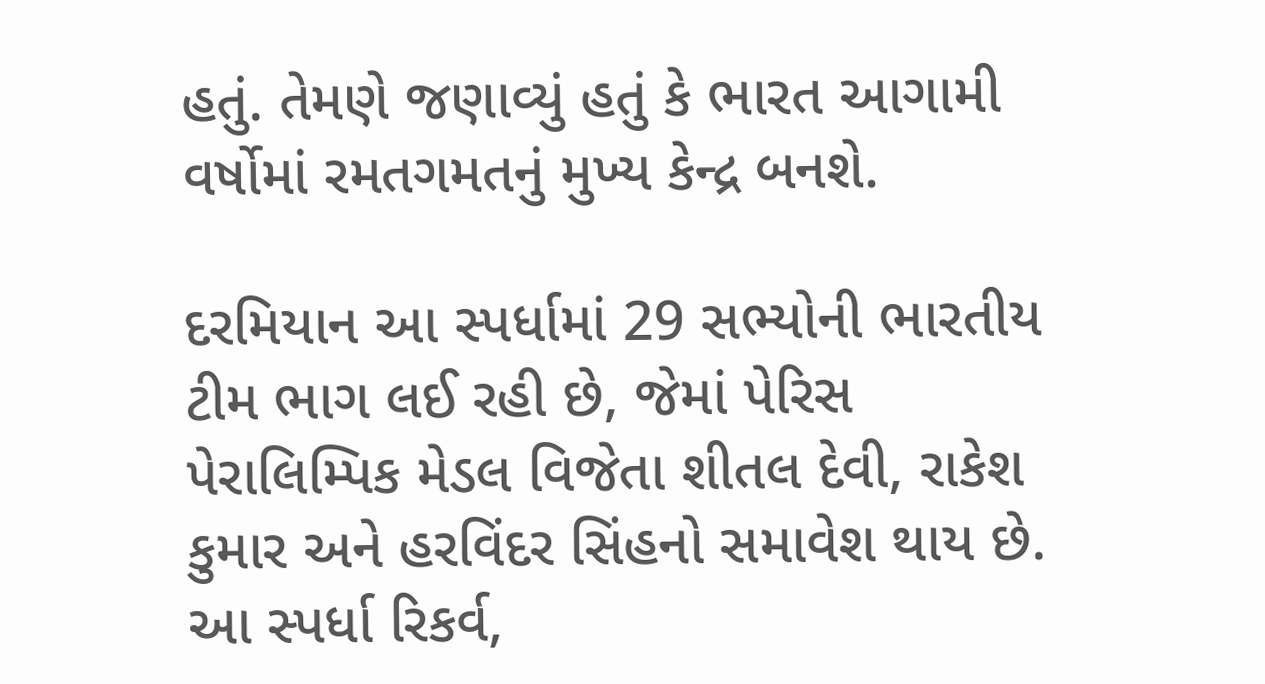હતું. તેમણે જણાવ્યું હતું કે ભારત આગામી વર્ષોમાં રમતગમતનું મુખ્ય કેન્દ્ર બનશે.

દરમિયાન આ સ્પર્ધામાં 29 સભ્યોની ભારતીય ટીમ ભાગ લઈ રહી છે, જેમાં પેરિસ પેરાલિમ્પિક મેડલ વિજેતા શીતલ દેવી, રાકેશ કુમાર અને હરવિંદર સિંહનો સમાવેશ થાય છે. આ સ્પર્ધા રિકર્વ,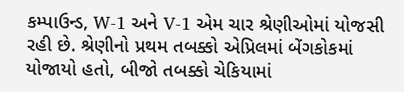કમ્પાઉન્ડ, W-1 અને V-1 એમ ચાર શ્રેણીઓમાં યોજસી રહી છે. શ્રેણીનો પ્રથમ તબક્કો એપ્રિલમાં બેંગકોકમાં યોજાયો હતો, બીજો તબક્કો ચેકિયામાં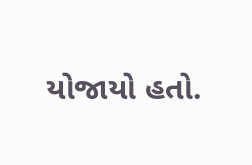યોજાયો હતો.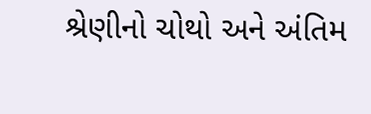શ્રેણીનો ચોથો અને અંતિમ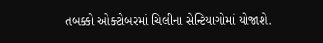તબક્કો ઓક્ટોબરમાં ચિલીના સેન્ટિયાગોમાં યોજાશે.